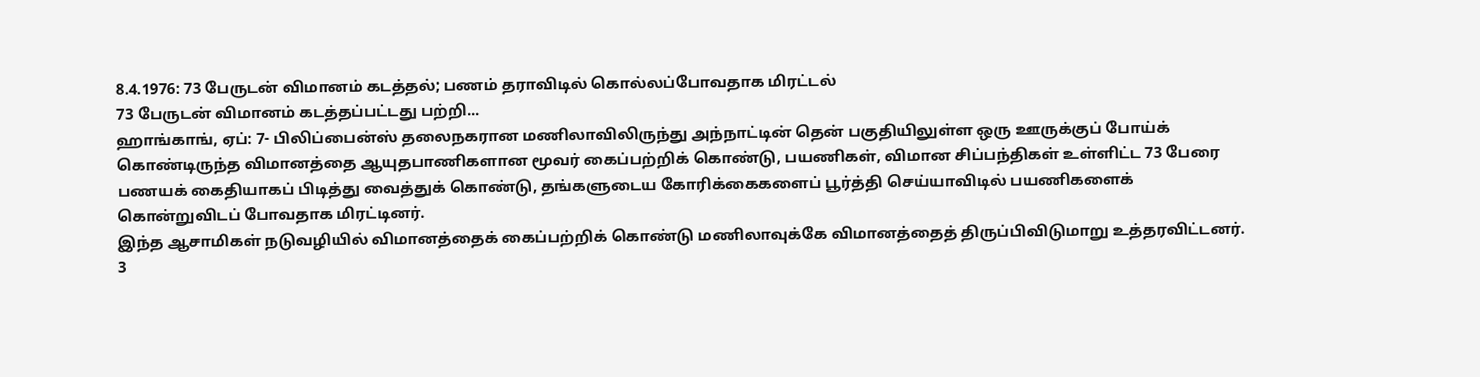8.4.1976: 73 பேருடன் விமானம் கடத்தல்; பணம் தராவிடில் கொல்லப்போவதாக மிரட்டல்
73 பேருடன் விமானம் கடத்தப்பட்டது பற்றி...
ஹாங்காங், ஏப்: 7- பிலிப்பைன்ஸ் தலைநகரான மணிலாவிலிருந்து அந்நாட்டின் தென் பகுதியிலுள்ள ஒரு ஊருக்குப் போய்க் கொண்டிருந்த விமானத்தை ஆயுதபாணிகளான மூவர் கைப்பற்றிக் கொண்டு, பயணிகள், விமான சிப்பந்திகள் உள்ளிட்ட 73 பேரை பணயக் கைதியாகப் பிடித்து வைத்துக் கொண்டு, தங்களுடைய கோரிக்கைகளைப் பூர்த்தி செய்யாவிடில் பயணிகளைக் கொன்றுவிடப் போவதாக மிரட்டினர்.
இந்த ஆசாமிகள் நடுவழியில் விமானத்தைக் கைப்பற்றிக் கொண்டு மணிலாவுக்கே விமானத்தைத் திருப்பிவிடுமாறு உத்தரவிட்டனர்.
3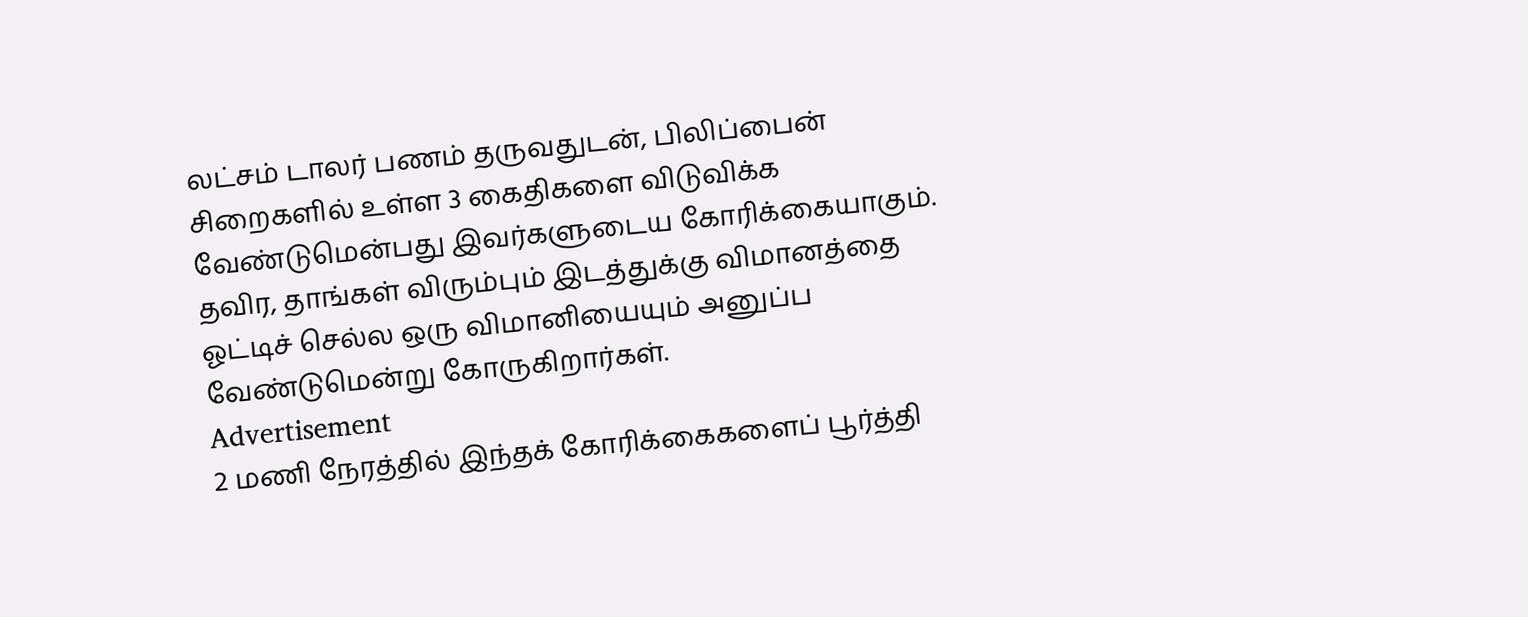லட்சம் டாலர் பணம் தருவதுடன், பிலிப்பைன் சிறைகளில் உள்ள 3 கைதிகளை விடுவிக்க வேண்டுமென்பது இவர்களுடைய கோரிக்கையாகும். தவிர, தாங்கள் விரும்பும் இடத்துக்கு விமானத்தை ஓட்டிச் செல்ல ஒரு விமானியையும் அனுப்ப வேண்டுமென்று கோருகிறார்கள்.
Advertisement
2 மணி நேரத்தில் இந்தக் கோரிக்கைகளைப் பூர்த்தி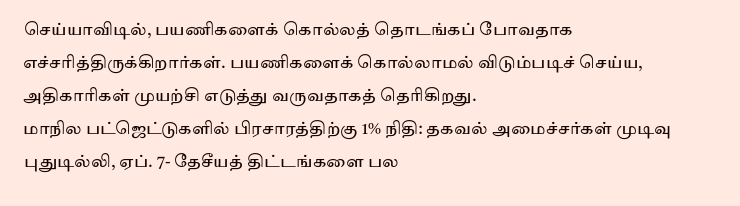செய்யாவிடில், பயணிகளைக் கொல்லத் தொடங்கப் போவதாக எச்சரித்திருக்கிறார்கள். பயணிகளைக் கொல்லாமல் விடும்படிச் செய்ய, அதிகாரிகள் முயற்சி எடுத்து வருவதாகத் தெரிகிறது.
மாநில பட்ஜெட்டுகளில் பிரசாரத்திற்கு 1% நிதி: தகவல் அமைச்சர்கள் முடிவு
புதுடில்லி, ஏப். 7- தேசீயத் திட்டங்களை பல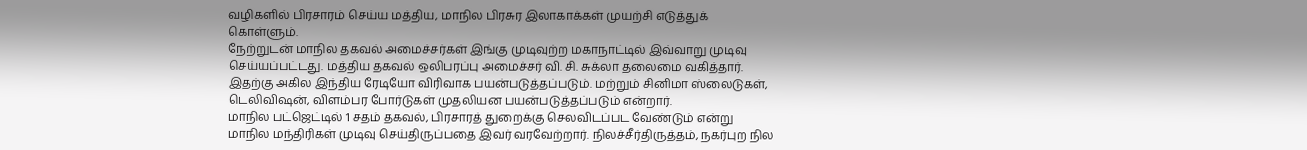வழிகளில் பிரசாரம் செய்ய மத்திய, மாநில பிரசுர இலாகாக்கள் முயற்சி எடுத்துக் கொள்ளும்.
நேற்றுடன் மாநில தகவல் அமைச்சர்கள் இங்கு முடிவுற்ற மகாநாட்டில் இவ்வாறு முடிவு செய்யப்பட்டது. மத்திய தகவல் ஒலிபரப்பு அமைச்சர் வி. சி. சுக்லா தலைமை வகித்தார். இதற்கு அகில இந்திய ரேடியோ விரிவாக பயன்படுத்தப்படும். மற்றும் சினிமா ஸ்லைடுகள், டெலிவிஷன், விளம்பர போர்டுகள் முதலியன பயன்படுத்தப்படும் என்றார்.
மாநில பட்ஜெட்டில் 1 சதம் தகவல், பிரசாரத் துறைக்கு செலவிடப்பட வேண்டும் என்று மாநில மந்திரிகள் முடிவு செய்திருப்பதை இவர் வரவேற்றார். நிலச்சீர்திருத்தம், நகர்புற நில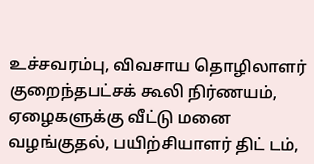உச்சவரம்பு, விவசாய தொழிலாளர் குறைந்தபட்சக் கூலி நிர்ணயம், ஏழைகளுக்கு வீட்டு மனை வழங்குதல், பயிற்சியாளர் திட் டம்,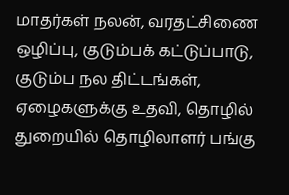மாதர்கள் நலன், வரதட்சிணை ஒழிப்பு, குடும்பக் கட்டுப்பாடு, குடும்ப நல திட்டங்கள், ஏழைகளுக்கு உதவி, தொழில் துறையில் தொழிலாளர் பங்கு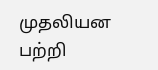முதலியன பற்றி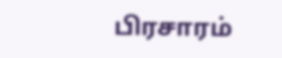பிரசாரம்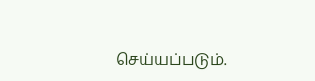செய்யப்படும்.